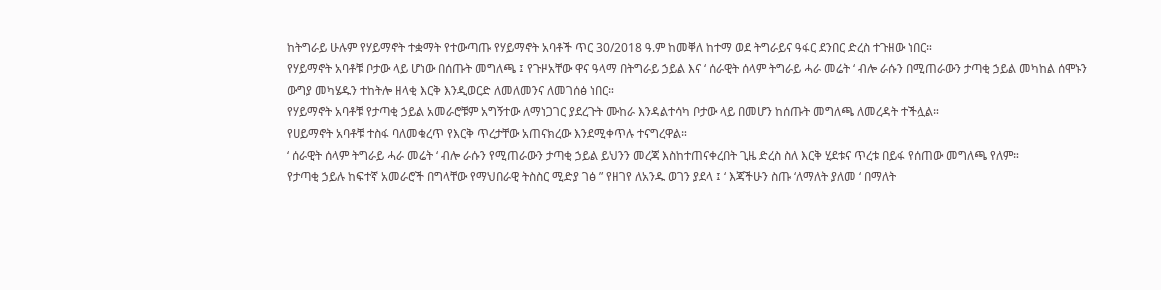ከትግራይ ሁሉም የሃይማኖት ተቋማት የተውጣጡ የሃይማኖት አባቶች ጥር 30/2018 ዓ.ም ከመቐለ ከተማ ወደ ትግራይና ዓፋር ደንበር ድረስ ተጉዘው ነበር።
የሃይማኖት አባቶቹ ቦታው ላይ ሆነው በሰጡት መግለጫ ፤ የጉዞአቸው ዋና ዓላማ በትግራይ ኃይል እና ‘ ሰራዊት ሰላም ትግራይ ሓራ መሬት ‘ ብሎ ራሱን በሚጠራውን ታጣቂ ኃይል መካከል ሰሞኑን ውግያ መካሄዱን ተከትሎ ዘላቂ እርቅ እንዲወርድ ለመለመንና ለመገሰፅ ነበር።
የሃይማኖት አባቶቹ የታጣቂ ኃይል አመራሮቹም አግኝተው ለማነጋገር ያደረጉት ሙከራ እንዳልተሳካ ቦታው ላይ በመሆን ከሰጡት መግለጫ ለመረዳት ተችሏል።
የሀይማኖት አባቶቹ ተስፋ ባለመቁረጥ የእርቅ ጥረታቸው አጠናክረው እንደሚቀጥሉ ተናግረዋል።
‘ ሰራዊት ሰላም ትግራይ ሓራ መሬት ‘ ብሎ ራሱን የሚጠራውን ታጣቂ ኃይል ይህንን መረጃ እስከተጠናቀረበት ጊዜ ድረስ ስለ እርቅ ሂደቱና ጥረቱ በይፋ የሰጠው መግለጫ የለም።
የታጣቂ ኃይሉ ከፍተኛ አመራሮች በግላቸው የማህበራዊ ትስስር ሚድያ ገፅ ” የዘገየ ለአንዱ ወገን ያደላ ፤ ‘ እጃችሁን ስጡ ‘ለማለት ያለመ ‘ በማለት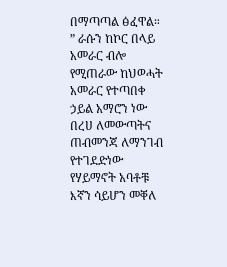በማጣጣል ፅፈዋል።
” ራሱን ከኮር በላይ አመራር ብሎ የሚጠራው ከህወሓት አመራር የተጣበቀ ኃይል አማሮን ነው በረሀ ለመውጣትና ጠብመንጃ ለማንገብ የተገደድነው የሃይማኖት አባቶቹ እኛን ሳይሆን መቐለ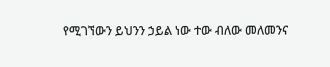የሚገኘውን ይህንን ኃይል ነው ተው ብለው መለመንና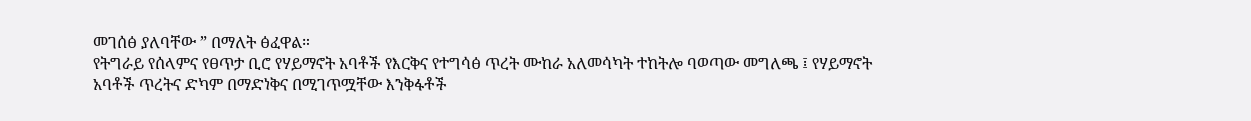መገሰፅ ያለባቸው ” በማለት ፅፈዋል።
የትግራይ የሰላምና የፀጥታ ቢሮ የሃይማኖት አባቶች የእርቅና የተግሳፅ ጥረት ሙከራ አለመሳካት ተከትሎ ባወጣው መግለጫ ፤ የሃይማኖት አባቶች ጥረትና ድካም በማድነቅና በሚገጥሟቸው እንቅፋቶች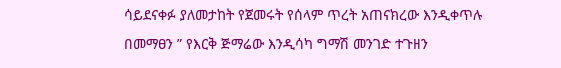ሳይደናቀፉ ያለመታከት የጀመሩት የሰላም ጥረት አጠናክረው እንዲቀጥሉ በመማፀን ” የእርቅ ጅማሬው እንዲሳካ ግማሽ መንገድ ተጉዘን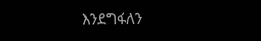እንደግፋለን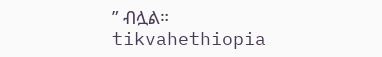” ብሏል።
tikvahethiopia